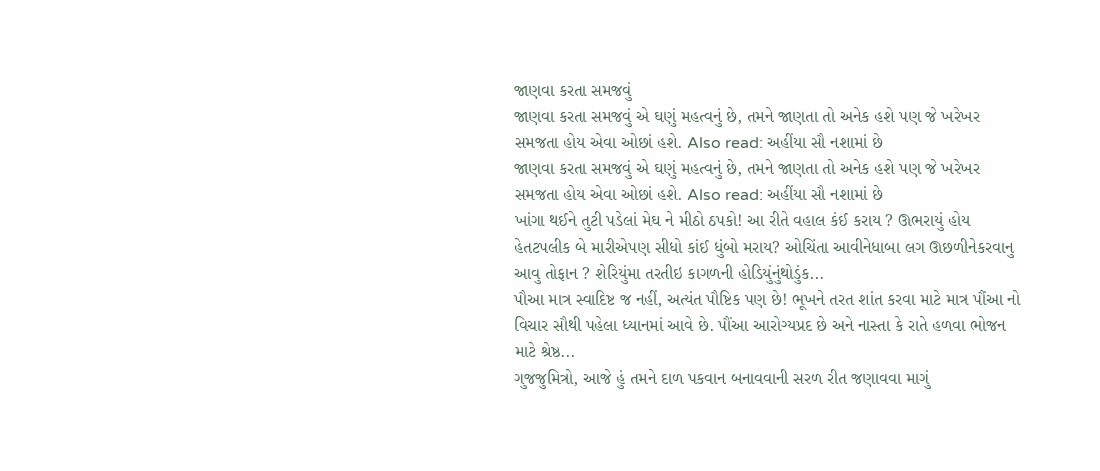જાણવા કરતા સમજવું
જાણવા કરતા સમજવું એ ઘણું મહત્વનું છે, તમને જાણતા તો અનેક હશે પણ જે ખરેખર સમજતા હોય એવા ઓછાં હશે. Also read: અહીંયા સૌ નશામાં છે
જાણવા કરતા સમજવું એ ઘણું મહત્વનું છે, તમને જાણતા તો અનેક હશે પણ જે ખરેખર સમજતા હોય એવા ઓછાં હશે. Also read: અહીંયા સૌ નશામાં છે
ખાંગા થઈને તુટી પડેલાં મેઘ ને મીઠો ઠપકો! આ રીતે વહાલ કંઈ કરાય ? ઊભરાયું હોય હેતટપલીક બે મારીએપણ સીધો કાંઈ ધુંબો મરાય? ઓચિંતા આવીનેધાબા લગ ઊછળીનેકરવાનુ આવુ તોફાન ? શેરિયુંમા તરતીઇ કાગળની હોડિયુંનુંથોડુંક...
પૌઆ માત્ર સ્વાદિષ્ટ જ નહીં, અત્યંત પૌષ્ટિક પણ છે! ભૂખને તરત શાંત કરવા માટે માત્ર પૌંઆ નો વિચાર સૌથી પહેલા ધ્યાનમાં આવે છે. પૌંઆ આરોગ્યપ્રદ છે અને નાસ્તા કે રાતે હળવા ભોજન માટે શ્રેષ્ઠ...
ગુજજુમિત્રો, આજે હું તમને દાળ પકવાન બનાવવાની સરળ રીત જણાવવા માગું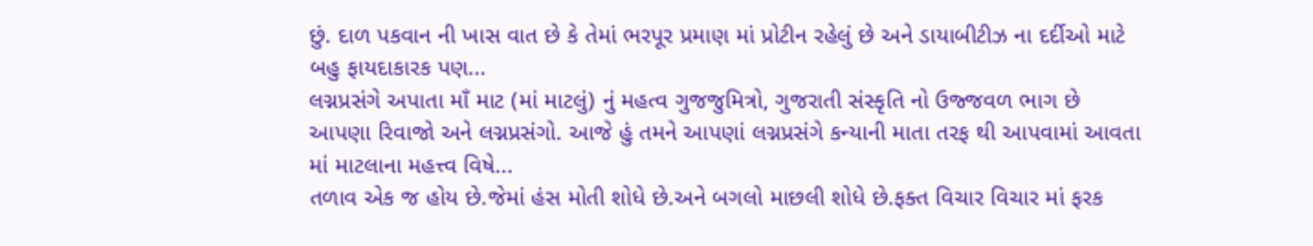છું. દાળ પકવાન ની ખાસ વાત છે કે તેમાં ભરપૂર પ્રમાણ માં પ્રોટીન રહેલું છે અને ડાયાબીટીઝ ના દર્દીઓ માટે બહુ ફાયદાકારક પણ...
લગ્નપ્રસંગે અપાતા માઁ માટ (માં માટલું) નું મહત્વ ગુજજુમિત્રો, ગુજરાતી સંસ્કૃતિ નો ઉજ્જવળ ભાગ છે આપણા રિવાજો અને લગ્નપ્રસંગો. આજે હું તમને આપણાં લગ્નપ્રસંગે કન્યાની માતા તરફ થી આપવામાં આવતા માં માટલાના મહત્ત્વ વિષે...
તળાવ એક જ હોય છે.જેમાં હંસ મોતી શોધે છે.અને બગલો માછલી શોધે છે.ફક્ત વિચાર વિચાર માં ફરક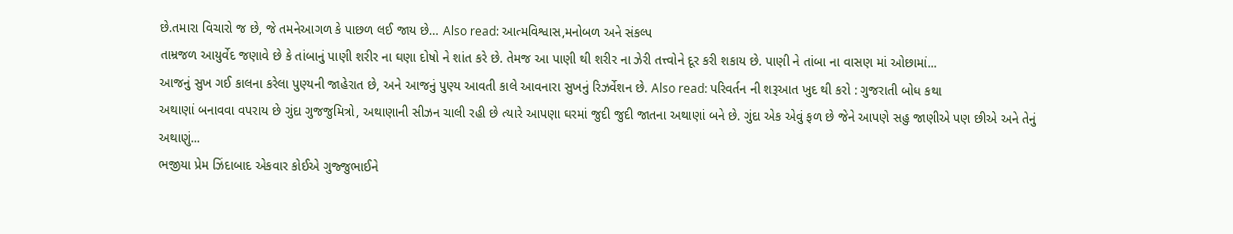છે.તમારા વિચારો જ છે, જે તમનેઆગળ કે પાછળ લઈ જાય છે… Also read: આત્મવિશ્વાસ,મનોબળ અને સંકલ્પ
તામ્રજળ આયુર્વેદ જણાવે છે કે તાંબાનું પાણી શરીર ના ઘણા દોષો ને શાંત કરે છે. તેમજ આ પાણી થી શરીર ના ઝેરી તત્ત્વોને દૂર કરી શકાય છે. પાણી ને તાંબા ના વાસણ માં ઓછામાં...
આજનું સુખ ગઈ કાલના કરેલા પુણ્યની જાહેરાત છે, અને આજનું પુણ્ય આવતી કાલે આવનારા સુખનું રિઝર્વેશન છે. Also read: પરિવર્તન ની શરૂઆત ખુદ થી કરો : ગુજરાતી બોધ કથા
અથાણાં બનાવવા વપરાય છે ગુંદા ગુજજુમિત્રો, અથાણાની સીઝન ચાલી રહી છે ત્યારે આપણા ઘરમાં જુદી જુદી જાતના અથાણાં બને છે. ગુંદા એક એવું ફળ છે જેને આપણે સહુ જાણીએ પણ છીએ અને તેનું અથાણું...
ભજીયા પ્રેમ ઝિંદાબાદ એકવાર કોઈએ ગુજ્જુભાઈને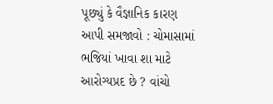પૂછ્યું કે વૈજ્ઞાનિક કારણ આપી સમજાવો : ચોમાસામાં ભજિયાં ખાવા શા માટે આરોગ્યપ્રદ છે ? વાંચો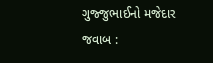ગુજ્જુભાઈનો મજેદાર જવાબ :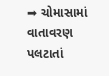➡ ચોમાસામાં વાતાવરણ પલટાતાં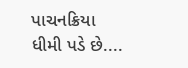પાચનક્રિયા ધીમી પડે છે....